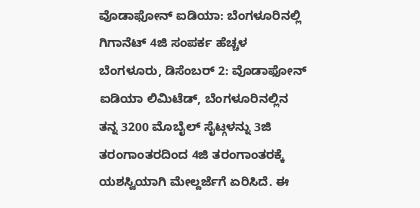ವೊಡಾಫೋನ್ ಐಡಿಯಾ: ಬೆಂಗಳೂರಿನಲ್ಲಿ ಗಿಗಾನೆಟ್ 4ಜಿ ಸಂಪರ್ಕ ಹೆಚ್ಚಳ
ಬೆಂಗಳೂರು, ಡಿಸೆಂಬರ್ 2: ವೊಡಾಫೋನ್ ಐಡಿಯಾ ಲಿಮಿಟೆಡ್, ಬೆಂಗಳೂರಿನಲ್ಲಿನ ತನ್ನ 3200 ಮೊಬೈಲ್ ಸೈಟ್ಗಳನ್ನು 3ಜಿ ತರಂಗಾಂತರದಿಂದ 4ಜಿ ತರಂಗಾಂತರಕ್ಕೆ ಯಶಸ್ವಿಯಾಗಿ ಮೇಲ್ದರ್ಜೆಗೆ ಏರಿಸಿದೆ. ಈ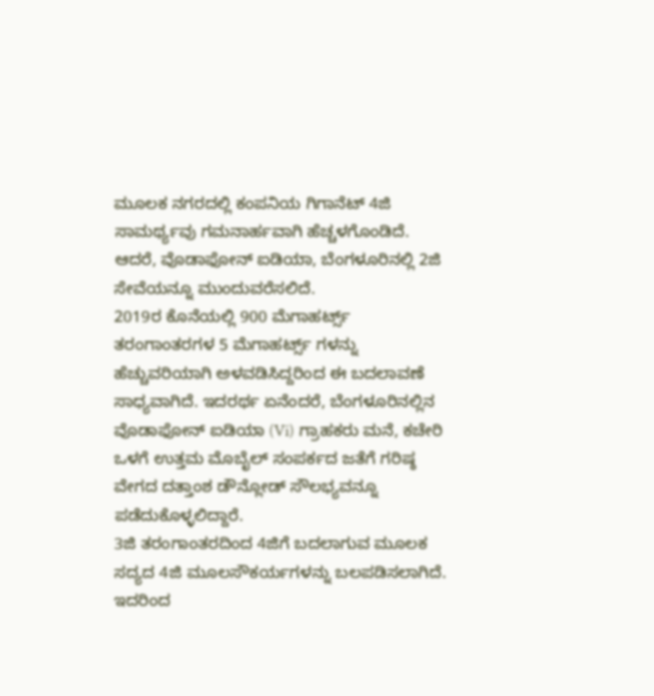ಮೂಲಕ ನಗರದಲ್ಲಿ ಕಂಪನಿಯ ಗಿಗಾನೆಟ್ 4ಜಿ ಸಾಮರ್ಥ್ಯವು ಗಮನಾರ್ಹವಾಗಿ ಹೆಚ್ಚಳಗೊಂಡಿದೆ. ಆದರೆ, ವೊಡಾಫೋನ್ ಐಡಿಯಾ, ಬೆಂಗಳೂರಿನಲ್ಲಿ 2ಜಿ ಸೇವೆಯನ್ನೂ ಮುಂದುವರೆಸಲಿದೆ.
2019ರ ಕೊನೆಯಲ್ಲಿ 900 ಮೆಗಾಹರ್ಟ್ಸ್ ತರಂಗಾಂತರಗಳ 5 ಮೆಗಾಹರ್ಟ್ಸ್ ಗಳನ್ನು ಹೆಚ್ಚುವರಿಯಾಗಿ ಅಳವಡಿಸಿದ್ದರಿಂದ ಈ ಬದಲಾವಣೆ ಸಾಧ್ಯವಾಗಿದೆ. ಇದರರ್ಥ ಏನೆಂದರೆ, ಬೆಂಗಳೂರಿನಲ್ಲಿನ ವೊಡಾಫೋನ್ ಐಡಿಯಾ (Vi) ಗ್ರಾಹಕರು ಮನೆ, ಕಚೇರಿ ಒಳಗೆ ಉತ್ತಮ ಮೊಬೈಲ್ ಸಂಪರ್ಕದ ಜತೆಗೆ ಗರಿಷ್ಠ ವೇಗದ ದತ್ತಾಂಶ ಡೌನ್ಲೋಡ್ ಸೌಲಭ್ಯವನ್ನೂ ಪಡೆದುಕೊಳ್ಳಲಿದ್ದಾರೆ.
3ಜಿ ತರಂಗಾಂತರದಿಂದ 4ಜಿಗೆ ಬದಲಾಗುವ ಮೂಲಕ ಸದ್ಯದ 4ಜಿ ಮೂಲಸೌಕರ್ಯಗಳನ್ನು ಬಲಪಡಿಸಲಾಗಿದೆ. ಇದರಿಂದ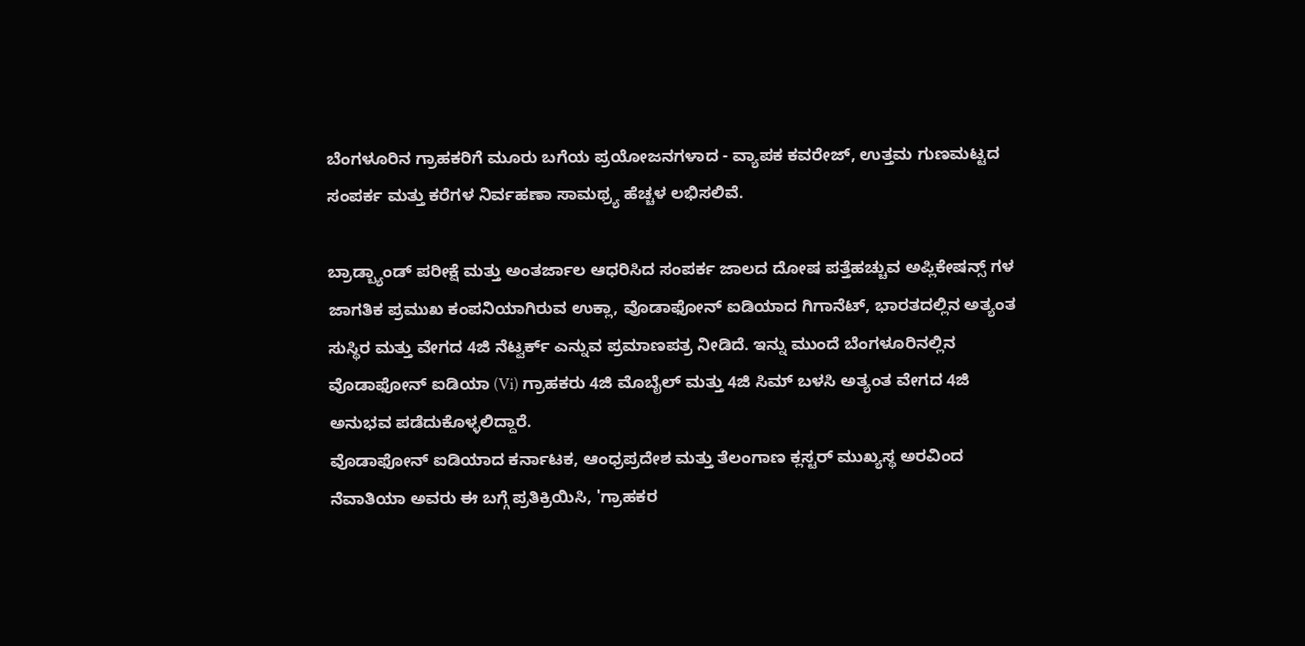ಬೆಂಗಳೂರಿನ ಗ್ರಾಹಕರಿಗೆ ಮೂರು ಬಗೆಯ ಪ್ರಯೋಜನಗಳಾದ - ವ್ಯಾಪಕ ಕವರೇಜ್, ಉತ್ತಮ ಗುಣಮಟ್ಟದ ಸಂಪರ್ಕ ಮತ್ತು ಕರೆಗಳ ನಿರ್ವಹಣಾ ಸಾಮಥ್ರ್ಯ ಹೆಚ್ಚಳ ಲಭಿಸಲಿವೆ.

ಬ್ರಾಡ್ಬ್ಯಾಂಡ್ ಪರೀಕ್ಷೆ ಮತ್ತು ಅಂತರ್ಜಾಲ ಆಧರಿಸಿದ ಸಂಪರ್ಕ ಜಾಲದ ದೋಷ ಪತ್ತೆಹಚ್ಚುವ ಅಪ್ಲಿಕೇಷನ್ಸ್ ಗಳ ಜಾಗತಿಕ ಪ್ರಮುಖ ಕಂಪನಿಯಾಗಿರುವ ಉಕ್ಲಾ, ವೊಡಾಫೋನ್ ಐಡಿಯಾದ ಗಿಗಾನೆಟ್, ಭಾರತದಲ್ಲಿನ ಅತ್ಯಂತ ಸುಸ್ಥಿರ ಮತ್ತು ವೇಗದ 4ಜಿ ನೆಟ್ವರ್ಕ್ ಎನ್ನುವ ಪ್ರಮಾಣಪತ್ರ ನೀಡಿದೆ. ಇನ್ನು ಮುಂದೆ ಬೆಂಗಳೂರಿನಲ್ಲಿನ ವೊಡಾಫೋನ್ ಐಡಿಯಾ (Vi) ಗ್ರಾಹಕರು 4ಜಿ ಮೊಬೈಲ್ ಮತ್ತು 4ಜಿ ಸಿಮ್ ಬಳಸಿ ಅತ್ಯಂತ ವೇಗದ 4ಜಿ ಅನುಭವ ಪಡೆದುಕೊಳ್ಳಲಿದ್ದಾರೆ.
ವೊಡಾಫೋನ್ ಐಡಿಯಾದ ಕರ್ನಾಟಕ, ಆಂಧ್ರಪ್ರದೇಶ ಮತ್ತು ತೆಲಂಗಾಣ ಕ್ಲಸ್ಟರ್ ಮುಖ್ಯಸ್ಥ ಅರವಿಂದ ನೆವಾತಿಯಾ ಅವರು ಈ ಬಗ್ಗೆ ಪ್ರತಿಕ್ರಿಯಿಸಿ, 'ಗ್ರಾಹಕರ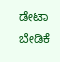ಡೇಟಾ ಬೇಡಿಕೆ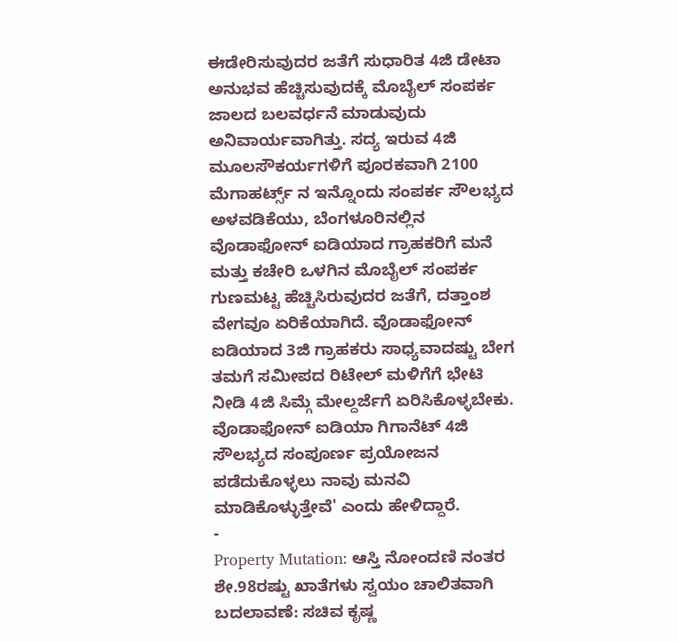ಈಡೇರಿಸುವುದರ ಜತೆಗೆ ಸುಧಾರಿತ 4ಜಿ ಡೇಟಾ ಅನುಭವ ಹೆಚ್ಚಿಸುವುದಕ್ಕೆ ಮೊಬೈಲ್ ಸಂಪರ್ಕ ಜಾಲದ ಬಲವರ್ಧನೆ ಮಾಡುವುದು ಅನಿವಾರ್ಯವಾಗಿತ್ತು. ಸದ್ಯ ಇರುವ 4ಜಿ ಮೂಲಸೌಕರ್ಯಗಳಿಗೆ ಪೂರಕವಾಗಿ 2100 ಮೆಗಾಹರ್ಟ್ಸ್ ನ ಇನ್ನೊಂದು ಸಂಪರ್ಕ ಸೌಲಭ್ಯದ ಅಳವಡಿಕೆಯು, ಬೆಂಗಳೂರಿನಲ್ಲಿನ ವೊಡಾಫೋನ್ ಐಡಿಯಾದ ಗ್ರಾಹಕರಿಗೆ ಮನೆ ಮತ್ತು ಕಚೇರಿ ಒಳಗಿನ ಮೊಬೈಲ್ ಸಂಪರ್ಕ ಗುಣಮಟ್ಟ ಹೆಚ್ಚಿಸಿರುವುದರ ಜತೆಗೆ, ದತ್ತಾಂಶ ವೇಗವೂ ಏರಿಕೆಯಾಗಿದೆ. ವೊಡಾಫೋನ್ ಐಡಿಯಾದ 3ಜಿ ಗ್ರಾಹಕರು ಸಾಧ್ಯವಾದಷ್ಟು ಬೇಗ ತಮಗೆ ಸಮೀಪದ ರಿಟೇಲ್ ಮಳಿಗೆಗೆ ಭೇಟಿ ನೀಡಿ 4ಜಿ ಸಿಮ್ಗೆ ಮೇಲ್ದರ್ಜೆಗೆ ಏರಿಸಿಕೊಳ್ಳಬೇಕು. ವೊಡಾಫೋನ್ ಐಡಿಯಾ ಗಿಗಾನೆಟ್ 4ಜಿ ಸೌಲಭ್ಯದ ಸಂಪೂರ್ಣ ಪ್ರಯೋಜನ ಪಡೆದುಕೊಳ್ಳಲು ನಾವು ಮನವಿ ಮಾಡಿಕೊಳ್ಳುತ್ತೇವೆ' ಎಂದು ಹೇಳಿದ್ದಾರೆ.
-
Property Mutation: ಆಸ್ತಿ ನೋಂದಣಿ ನಂತರ ಶೇ.98ರಷ್ಟು ಖಾತೆಗಳು ಸ್ವಯಂ ಚಾಲಿತವಾಗಿ ಬದಲಾವಣೆ: ಸಚಿವ ಕೃಷ್ಣ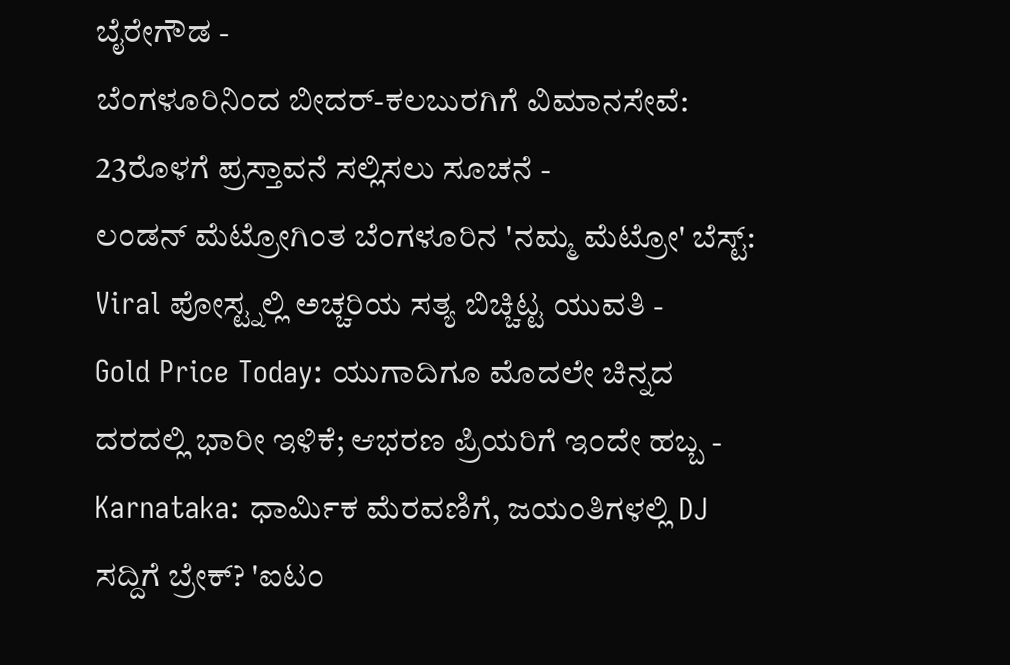ಬೈರೇಗೌಡ -
ಬೆಂಗಳೂರಿನಿಂದ ಬೀದರ್-ಕಲಬುರಗಿಗೆ ವಿಮಾನಸೇವೆ: 23ರೊಳಗೆ ಪ್ರಸ್ತಾವನೆ ಸಲ್ಲಿಸಲು ಸೂಚನೆ -
ಲಂಡನ್ ಮೆಟ್ರೋಗಿಂತ ಬೆಂಗಳೂರಿನ 'ನಮ್ಮ ಮೆಟ್ರೋ' ಬೆಸ್ಟ್: Viral ಪೋಸ್ಟ್ನಲ್ಲಿ ಅಚ್ಚರಿಯ ಸತ್ಯ ಬಿಚ್ಚಿಟ್ಟ ಯುವತಿ -
Gold Price Today: ಯುಗಾದಿಗೂ ಮೊದಲೇ ಚಿನ್ನದ ದರದಲ್ಲಿ ಭಾರೀ ಇಳಿಕೆ; ಆಭರಣ ಪ್ರಿಯರಿಗೆ ಇಂದೇ ಹಬ್ಬ -
Karnataka: ಧಾರ್ಮಿಕ ಮೆರವಣಿಗೆ, ಜಯಂತಿಗಳಲ್ಲಿ DJ ಸದ್ದಿಗೆ ಬ್ರೇಕ್? 'ಐಟಂ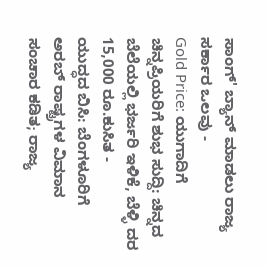ಸಾಂಗ್' ಬ್ಯಾನ್ ಮಾಡಲು ರಾಜ್ಯ ಸರ್ಕಾರ ಒಲವು -
Gold Price: ಯುಗಾದಿಗೆ ಚಿನ್ನಪ್ರಿಯರಿಗೆ ಶುಭ ಸುದ್ದಿ: ಚಿನ್ನದ ಬೆಲೆಯಲ್ಲಿ ಭರ್ಜರಿ ಇಳಿಕೆ, ಬೆಳ್ಳಿ ದರ 15,000 ರೂ.ಕುಸಿತ -
ಯುದ್ಧದ ಬಿಸಿ: ಬೆಂಗಳೂರಿಗೆ ಅರಬ್ ರಾಷ್ಟ್ರಗಳ ವಿಮಾನ ಸಂಚಾರ ಕಡಿತ; ರಾಜ್ಯ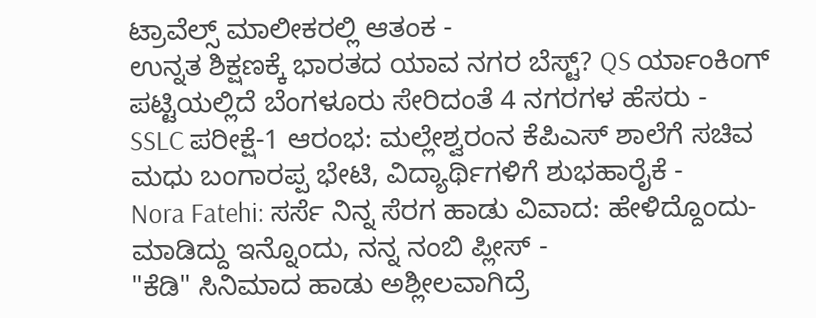ಟ್ರಾವೆಲ್ಸ್ ಮಾಲೀಕರಲ್ಲಿ ಆತಂಕ -
ಉನ್ನತ ಶಿಕ್ಷಣಕ್ಕೆ ಭಾರತದ ಯಾವ ನಗರ ಬೆಸ್ಟ್? QS ರ್ಯಾಂಕಿಂಗ್ ಪಟ್ಟಿಯಲ್ಲಿದೆ ಬೆಂಗಳೂರು ಸೇರಿದಂತೆ 4 ನಗರಗಳ ಹೆಸರು -
SSLC ಪರೀಕ್ಷೆ-1 ಆರಂಭ: ಮಲ್ಲೇಶ್ವರಂನ ಕೆಪಿಎಸ್ ಶಾಲೆಗೆ ಸಚಿವ ಮಧು ಬಂಗಾರಪ್ಪ ಭೇಟಿ, ವಿದ್ಯಾರ್ಥಿಗಳಿಗೆ ಶುಭಹಾರೈಕೆ -
Nora Fatehi: ಸರ್ಸೆ ನಿನ್ನ ಸೆರಗ ಹಾಡು ವಿವಾದ: ಹೇಳಿದ್ದೊಂದು- ಮಾಡಿದ್ದು ಇನ್ನೊಂದು, ನನ್ನ ನಂಬಿ ಪ್ಲೀಸ್ -
"ಕೆಡಿ" ಸಿನಿಮಾದ ಹಾಡು ಅಶ್ಲೀಲವಾಗಿದ್ರೆ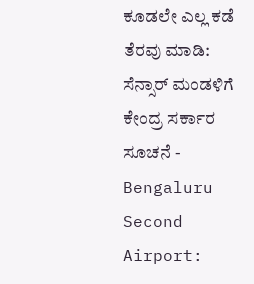ಕೂಡಲೇ ಎಲ್ಲ ಕಡೆ ತೆರವು ಮಾಡಿ: ಸೆನ್ಸಾರ್ ಮಂಡಳಿಗೆ ಕೇಂದ್ರ ಸರ್ಕಾರ ಸೂಚನೆ -
Bengaluru Second Airport: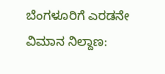ಬೆಂಗಳೂರಿಗೆ ಎರಡನೇ ವಿಮಾನ ನಿಲ್ದಾಣ: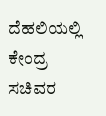ದೆಹಲಿಯಲ್ಲಿ ಕೇಂದ್ರ ಸಚಿವರ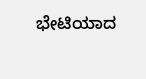ಭೇಟಿಯಾದ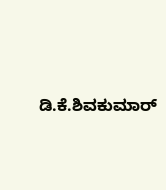ಡಿ.ಕೆ.ಶಿವಕುಮಾರ್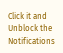Click it and Unblock the Notifications